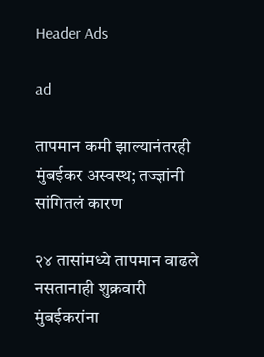Header Ads

ad

तापमान कमी झाल्यानंतरही मुंबईकर अस्वस्थ; तज्ज्ञांनी सांगितलं कारण

२४ तासांमध्ये तापमान वाढले नसतानाही शुक्रवारी मुंबईकरांना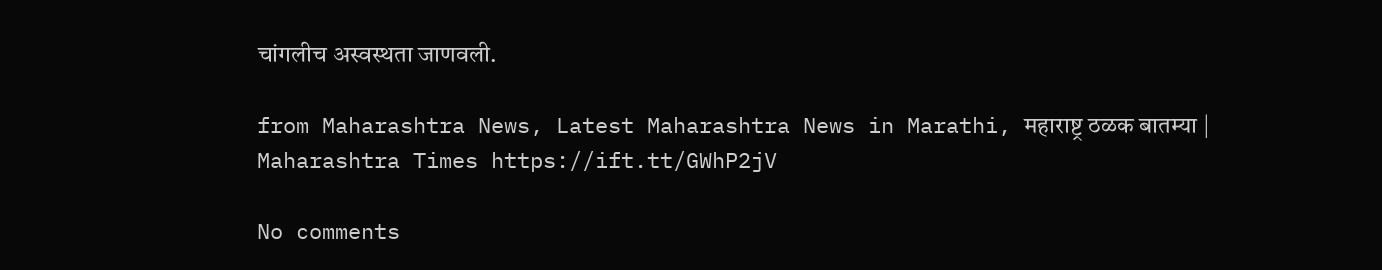चांगलीच अस्वस्थता जाणवली.

from Maharashtra News, Latest Maharashtra News in Marathi, महाराष्ट्र ठळक बातम्या | Maharashtra Times https://ift.tt/GWhP2jV

No comments